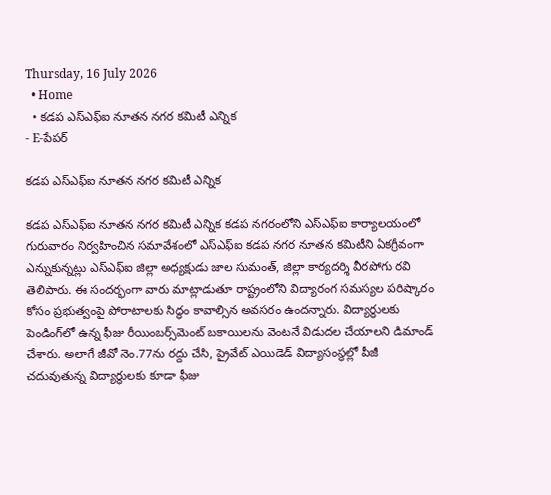Thursday, 16 July 2026
  • Home
  • కడప ఎస్ఎఫ్ఐ నూతన నగర కమిటీ ఎన్నిక
- E-పేపర్

కడప ఎస్ఎఫ్ఐ నూతన నగర కమిటీ ఎన్నిక

కడప ఎస్ఎఫ్ఐ నూతన నగర కమిటీ ఎన్నిక కడప నగరంలోని ఎస్ఎఫ్ఐ కార్యాలయంలో గురువారం నిర్వహించిన సమావేశంలో ఎస్ఎఫ్ఐ కడప నగర నూతన కమిటీని ఏకగ్రీవంగా ఎన్నుకున్నట్లు ఎస్ఎఫ్ఐ జిల్లా అధ్యక్షుడు జాల సుమంత్, జిల్లా కార్యదర్శి వీరపోగు రవి తెలిపారు. ఈ సందర్భంగా వారు మాట్లాడుతూ రాష్ట్రంలోని విద్యారంగ సమస్యల పరిష్కారం కోసం ప్రభుత్వంపై పోరాటాలకు సిద్ధం కావాల్సిన అవసరం ఉందన్నారు. విద్యార్థులకు పెండింగ్‌లో ఉన్న ఫీజు రీయింబర్స్‌మెంట్ బకాయిలను వెంటనే విడుదల చేయాలని డిమాండ్ చేశారు. అలాగే జీవో నెం.77ను రద్దు చేసి, ప్రైవేట్ ఎయిడెడ్ విద్యాసంస్థల్లో పీజీ చదువుతున్న విద్యార్థులకు కూడా ఫీజు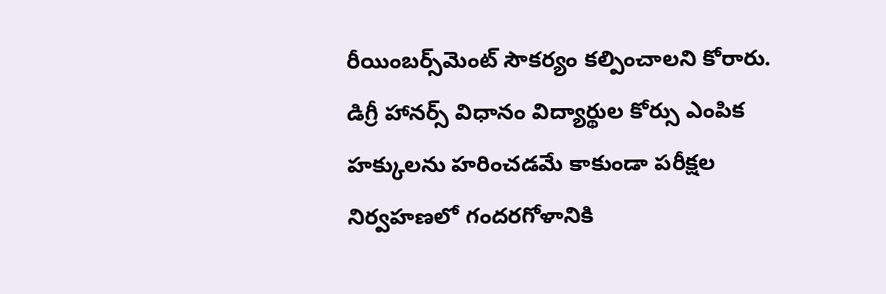రీయింబర్స్‌మెంట్ సౌకర్యం కల్పించాలని కోరారు. డిగ్రీ హానర్స్ విధానం విద్యార్థుల కోర్సు ఎంపిక హక్కులను హరించడమే కాకుండా పరీక్షల నిర్వహణలో గందరగోళానికి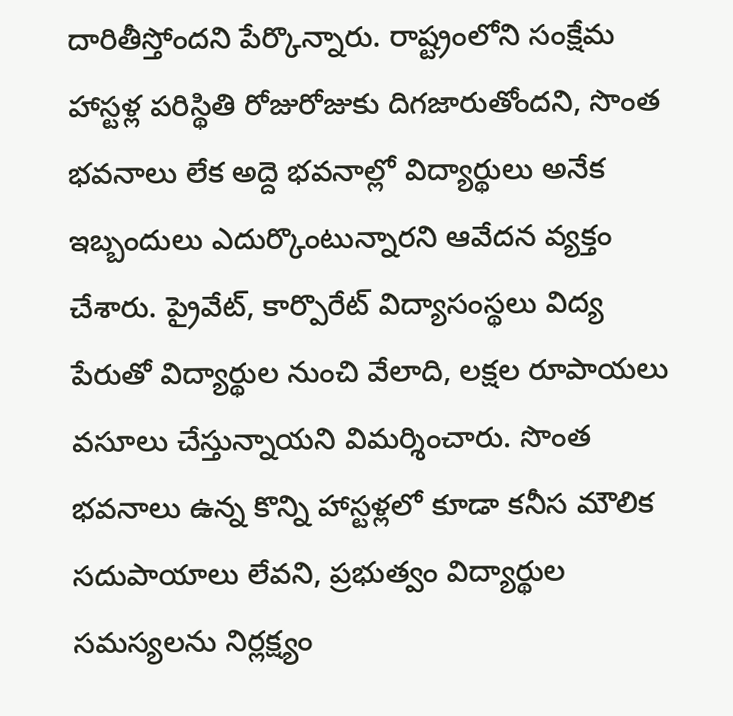దారితీస్తోందని పేర్కొన్నారు. రాష్ట్రంలోని సంక్షేమ హాస్టళ్ల పరిస్థితి రోజురోజుకు దిగజారుతోందని, సొంత భవనాలు లేక అద్దె భవనాల్లో విద్యార్థులు అనేక ఇబ్బందులు ఎదుర్కొంటున్నారని ఆవేదన వ్యక్తం చేశారు. ప్రైవేట్, కార్పొరేట్ విద్యాసంస్థలు విద్య పేరుతో విద్యార్థుల నుంచి వేలాది, లక్షల రూపాయలు వసూలు చేస్తున్నాయని విమర్శించారు. సొంత భవనాలు ఉన్న కొన్ని హాస్టళ్లలో కూడా కనీస మౌలిక సదుపాయాలు లేవని, ప్రభుత్వం విద్యార్థుల సమస్యలను నిర్లక్ష్యం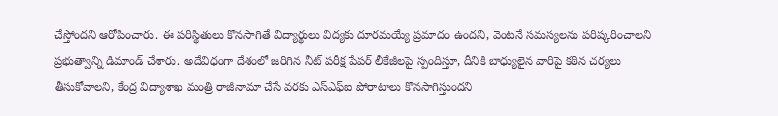చేస్తోందని ఆరోపించారు. ఈ పరిస్థితులు కొనసాగితే విద్యార్థులు విద్యకు దూరమయ్యే ప్రమాదం ఉందని, వెంటనే సమస్యలను పరిష్కరించాలని ప్రభుత్వాన్ని డిమాండ్ చేశారు. అదేవిధంగా దేశంలో జరిగిన నీట్ పరీక్ష పేపర్ లీకేజీలపై స్పందిస్తూ, దీనికి బాధ్యులైన వారిపై కఠిన చర్యలు తీసుకోవాలని, కేంద్ర విద్యాశాఖ మంత్రి రాజీనామా చేసే వరకు ఎస్ఎఫ్ఐ పోరాటాలు కొనసాగిస్తుందని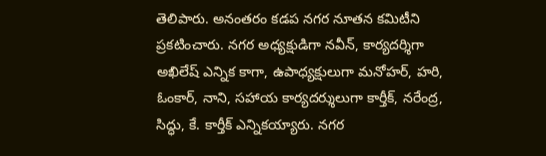తెలిపారు. అనంతరం కడప నగర నూతన కమిటీని ప్రకటించారు. నగర అధ్యక్షుడిగా నవీన్, కార్యదర్శిగా అఖిలేష్ ఎన్నిక కాగా, ఉపాధ్యక్షులుగా మనోహర్, హరి, ఓంకార్, నాని, సహాయ కార్యదర్శులుగా కార్తీక్, నరేంద్ర, సిద్ధు, కే. కార్తీక్ ఎన్నికయ్యారు. నగర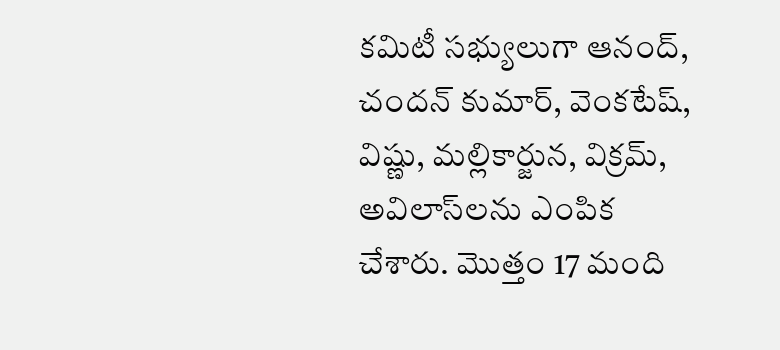కమిటీ సభ్యులుగా ఆనంద్, చందన్ కుమార్, వెంకటేష్, విష్ణు, మల్లికార్జున, విక్రమ్, అవిలాస్‌లను ఎంపిక చేశారు. మొత్తం 17 మంది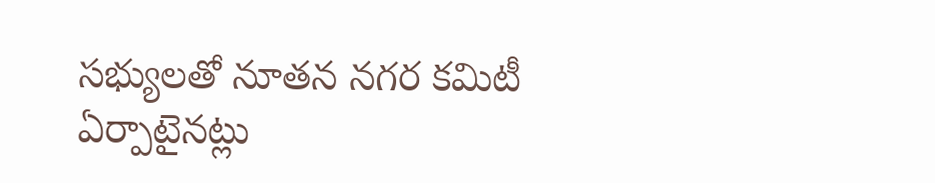సభ్యులతో నూతన నగర కమిటీ ఏర్పాటైనట్లు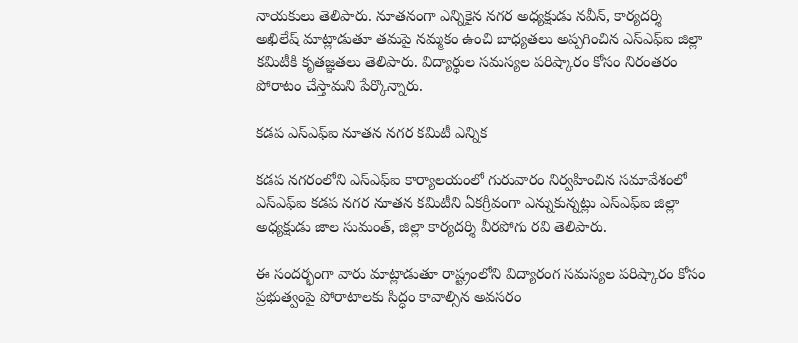నాయకులు తెలిపారు. నూతనంగా ఎన్నికైన నగర అధ్యక్షుడు నవీన్, కార్యదర్శి అఖిలేష్ మాట్లాడుతూ తమపై నమ్మకం ఉంచి బాధ్యతలు అప్పగించిన ఎస్ఎఫ్ఐ జిల్లా కమిటీకి కృతజ్ఞతలు తెలిపారు. విద్యార్థుల సమస్యల పరిష్కారం కోసం నిరంతరం పోరాటం చేస్తామని పేర్కొన్నారు.

కడప ఎస్ఎఫ్ఐ నూతన నగర కమిటీ ఎన్నిక

కడప నగరంలోని ఎస్ఎఫ్ఐ కార్యాలయంలో గురువారం నిర్వహించిన సమావేశంలో ఎస్ఎఫ్ఐ కడప నగర నూతన కమిటీని ఏకగ్రీవంగా ఎన్నుకున్నట్లు ఎస్ఎఫ్ఐ జిల్లా అధ్యక్షుడు జాల సుమంత్, జిల్లా కార్యదర్శి వీరపోగు రవి తెలిపారు.

ఈ సందర్భంగా వారు మాట్లాడుతూ రాష్ట్రంలోని విద్యారంగ సమస్యల పరిష్కారం కోసం ప్రభుత్వంపై పోరాటాలకు సిద్ధం కావాల్సిన అవసరం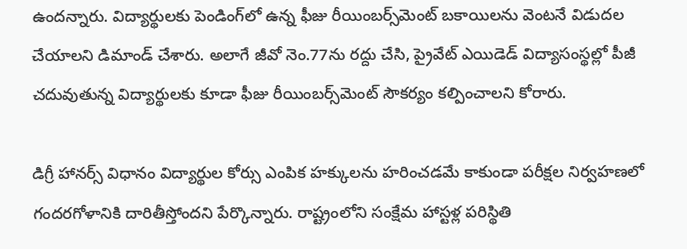ఉందన్నారు. విద్యార్థులకు పెండింగ్‌లో ఉన్న ఫీజు రీయింబర్స్‌మెంట్ బకాయిలను వెంటనే విడుదల చేయాలని డిమాండ్ చేశారు. అలాగే జీవో నెం.77ను రద్దు చేసి, ప్రైవేట్ ఎయిడెడ్ విద్యాసంస్థల్లో పీజీ చదువుతున్న విద్యార్థులకు కూడా ఫీజు రీయింబర్స్‌మెంట్ సౌకర్యం కల్పించాలని కోరారు.

డిగ్రీ హానర్స్ విధానం విద్యార్థుల కోర్సు ఎంపిక హక్కులను హరించడమే కాకుండా పరీక్షల నిర్వహణలో గందరగోళానికి దారితీస్తోందని పేర్కొన్నారు. రాష్ట్రంలోని సంక్షేమ హాస్టళ్ల పరిస్థితి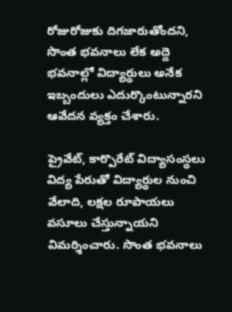రోజురోజుకు దిగజారుతోందని, సొంత భవనాలు లేక అద్దె భవనాల్లో విద్యార్థులు అనేక ఇబ్బందులు ఎదుర్కొంటున్నారని ఆవేదన వ్యక్తం చేశారు.

ప్రైవేట్, కార్పొరేట్ విద్యాసంస్థలు విద్య పేరుతో విద్యార్థుల నుంచి వేలాది, లక్షల రూపాయలు వసూలు చేస్తున్నాయని విమర్శించారు. సొంత భవనాలు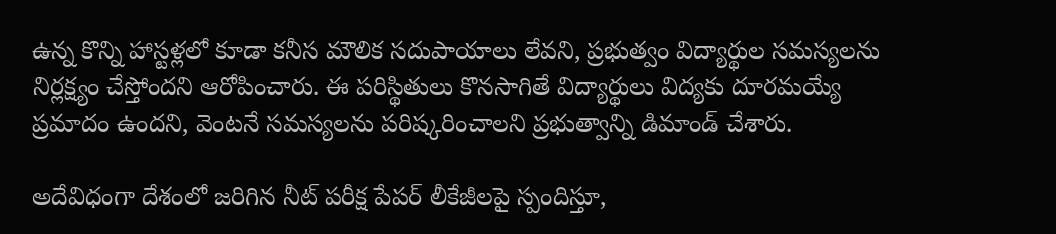ఉన్న కొన్ని హాస్టళ్లలో కూడా కనీస మౌలిక సదుపాయాలు లేవని, ప్రభుత్వం విద్యార్థుల సమస్యలను నిర్లక్ష్యం చేస్తోందని ఆరోపించారు. ఈ పరిస్థితులు కొనసాగితే విద్యార్థులు విద్యకు దూరమయ్యే ప్రమాదం ఉందని, వెంటనే సమస్యలను పరిష్కరించాలని ప్రభుత్వాన్ని డిమాండ్ చేశారు.

అదేవిధంగా దేశంలో జరిగిన నీట్ పరీక్ష పేపర్ లీకేజీలపై స్పందిస్తూ,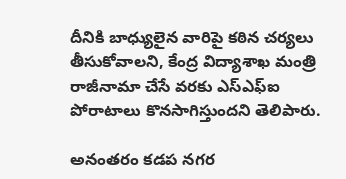దీనికి బాధ్యులైన వారిపై కఠిన చర్యలు తీసుకోవాలని, కేంద్ర విద్యాశాఖ మంత్రి రాజీనామా చేసే వరకు ఎస్ఎఫ్ఐ పోరాటాలు కొనసాగిస్తుందని తెలిపారు.

అనంతరం కడప నగర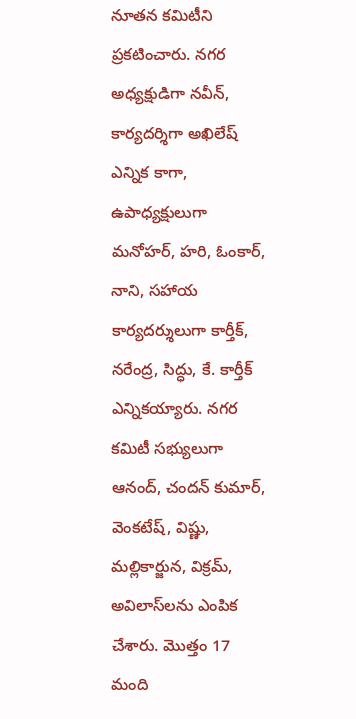నూతన కమిటీని ప్రకటించారు. నగర అధ్యక్షుడిగా నవీన్, కార్యదర్శిగా అఖిలేష్ ఎన్నిక కాగా, ఉపాధ్యక్షులుగా మనోహర్, హరి, ఓంకార్, నాని, సహాయ కార్యదర్శులుగా కార్తీక్, నరేంద్ర, సిద్ధు, కే. కార్తీక్ ఎన్నికయ్యారు. నగర కమిటీ సభ్యులుగా ఆనంద్, చందన్ కుమార్, వెంకటేష్, విష్ణు, మల్లికార్జున, విక్రమ్, అవిలాస్‌లను ఎంపిక చేశారు. మొత్తం 17 మంది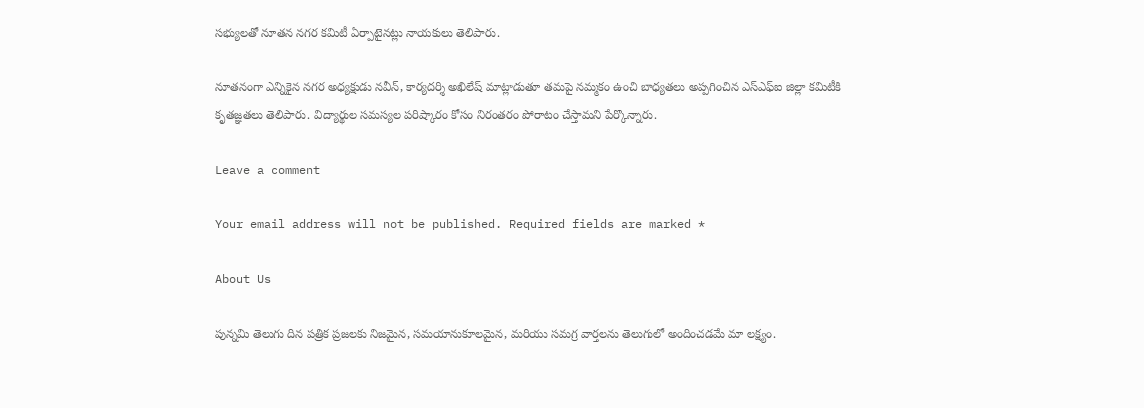సభ్యులతో నూతన నగర కమిటీ ఏర్పాటైనట్లు నాయకులు తెలిపారు.

నూతనంగా ఎన్నికైన నగర అధ్యక్షుడు నవీన్, కార్యదర్శి అఖిలేష్ మాట్లాడుతూ తమపై నమ్మకం ఉంచి బాధ్యతలు అప్పగించిన ఎస్ఎఫ్ఐ జిల్లా కమిటీకి కృతజ్ఞతలు తెలిపారు. విద్యార్థుల సమస్యల పరిష్కారం కోసం నిరంతరం పోరాటం చేస్తామని పేర్కొన్నారు.

Leave a comment

Your email address will not be published. Required fields are marked *

About Us

పున్నమి తెలుగు దిన పత్రిక ప్రజలకు నిజమైన, సమయానుకూలమైన, మరియు సమగ్ర వార్తలను తెలుగులో అందించడమే మా లక్ష్యం.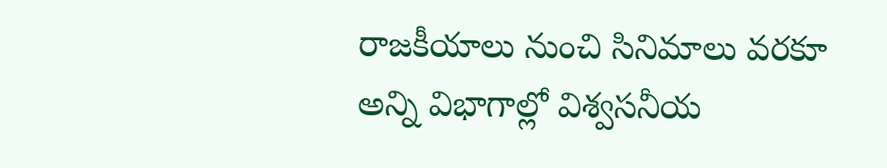రాజకీయాలు నుంచి సినిమాలు వరకూ అన్ని విభాగాల్లో విశ్వసనీయ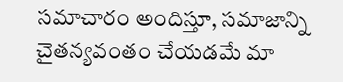సమాచారం అందిస్తూ, సమాజాన్ని చైతన్యవంతం చేయడమే మా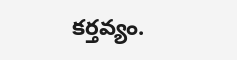కర్తవ్యం.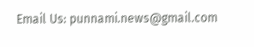Email Us: punnami.news@gmail.com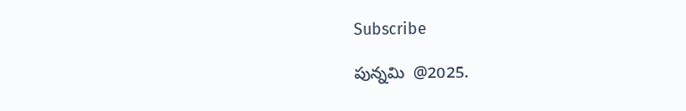Subscribe

పున్నమి  @2025.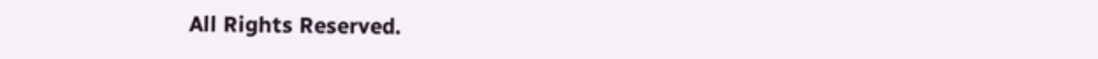All Rights Reserved.